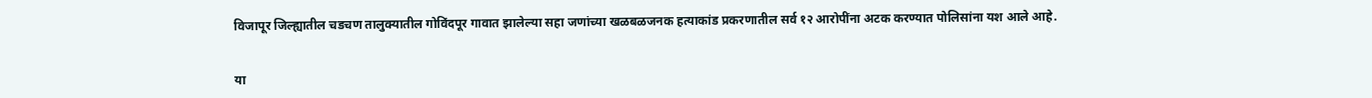विजापूर जिल्ह्यातील चडचण तालुक्यातील गोविंदपूर गावात झालेल्या सहा जणांच्या खळबळजनक हत्याकांड प्रकरणातील सर्व १२ आरोपींना अटक करण्यात पोलिसांना यश आले आहे.


या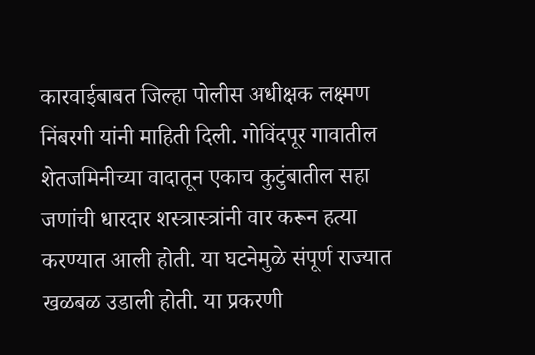कारवाईबाबत जिल्हा पोलीस अधीक्षक लक्ष्मण निंबरगी यांनी माहिती दिली. गोविंदपूर गावातील शेतजमिनीच्या वादातून एकाच कुटुंबातील सहा जणांची धारदार शस्त्रास्त्रांनी वार करून हत्या करण्यात आली होती. या घटनेमुळे संपूर्ण राज्यात खळबळ उडाली होती. या प्रकरणी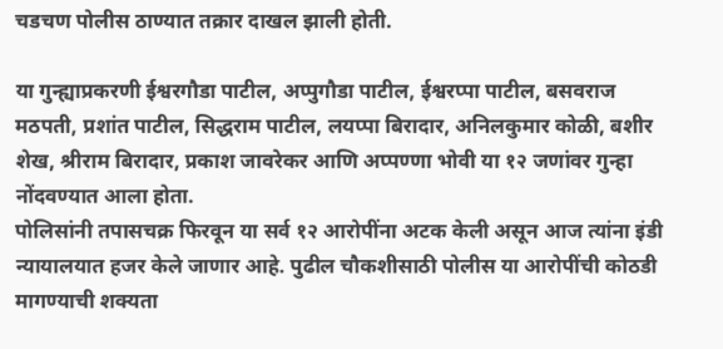चडचण पोलीस ठाण्यात तक्रार दाखल झाली होती.

या गुन्ह्याप्रकरणी ईश्वरगौडा पाटील, अप्पुगौडा पाटील, ईश्वरप्पा पाटील, बसवराज मठपती, प्रशांत पाटील, सिद्धराम पाटील, लयप्पा बिरादार, अनिलकुमार कोळी, बशीर शेख, श्रीराम बिरादार, प्रकाश जावरेकर आणि अप्पण्णा भोवी या १२ जणांवर गुन्हा नोंदवण्यात आला होता.
पोलिसांनी तपासचक्र फिरवून या सर्व १२ आरोपींना अटक केली असून आज त्यांना इंडी न्यायालयात हजर केले जाणार आहे. पुढील चौकशीसाठी पोलीस या आरोपींची कोठडी मागण्याची शक्यता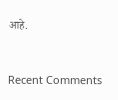आहे.


Recent Comments